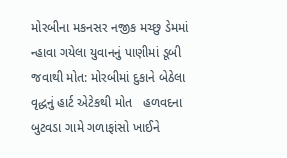મોરબીના મકનસર નજીક મચ્છુ ડેમમાં ન્હાવા ગયેલા યુવાનનું પાણીમાં ડૂબી જવાથી મોત: મોરબીમાં દુકાને બેઠેલા વૃદ્ધનું હાર્ટ એટેકથી મોત   હળવદના બુટવડા ગામે ગળાફાંસો ખાઈને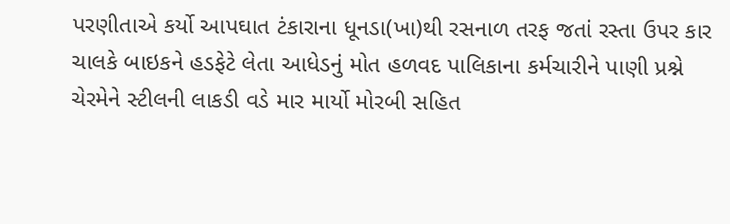પરણીતાએ કર્યો આપઘાત ટંકારાના ધૂનડા(ખા)થી રસનાળ તરફ જતાં રસ્તા ઉપર કાર ચાલકે બાઇકને હડફેટે લેતા આધેડનું મોત હળવદ પાલિકાના કર્મચારીને પાણી પ્રશ્ને ચેરમેને સ્ટીલની લાકડી વડે માર માર્યો મોરબી સહિત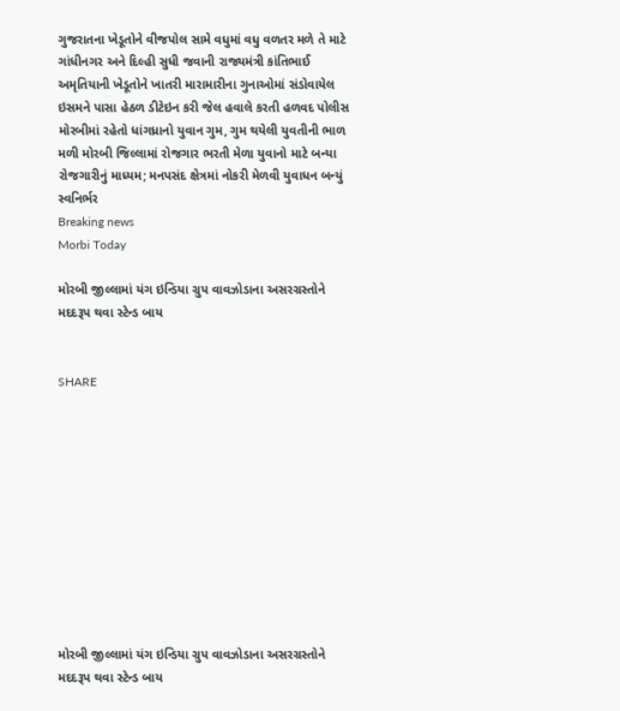ગુજરાતના ખેડૂતોને વીજપોલ સામે વધુમાં વધુ વળતર મળે તે માટે ગાંધીનગર અને દિલ્હી સુધી જવાની રાજ્યમંત્રી કાંતિભાઈ અમૃતિયાની ખેડૂતોને ખાતરી મારામારીના ગુનાઓમાં સંડોવાયેલ ઇસમને પાસા હેઠળ ડીટેઇન કરી જેલ હવાલે કરતી હળવદ પોલીસ મોરબીમાં રહેતો ધાંગધ્રાનો યુવાન ગુમ, ગુમ થયેલી યુવતીની ભાળ મળી મોરબી જિલ્લામાં રોજગાર ભરતી મેળા યુવાનો માટે બન્યા રોજગારીનું માધ્યમ; મનપસંદ ક્ષેત્રમાં નોકરી મેળવી યુવાધન બન્યું સ્વનિર્ભર
Breaking news
Morbi Today

મોરબી જીલ્લામાં યંગ ઇન્ડિયા ગ્રુપ વાવઝોડાના અસરગ્રસ્તોને મદદરૂપ થવા સ્ટેન્ડ બાય


SHARE











મોરબી જીલ્લામાં યંગ ઇન્ડિયા ગ્રુપ વાવઝોડાના અસરગ્રસ્તોને મદદરૂપ થવા સ્ટેન્ડ બાય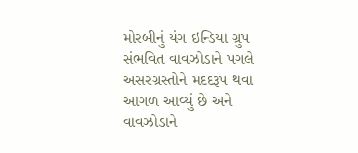મોરબીનું યંગ ઇન્ડિયા ગ્રુપ સંભવિત વાવઝોડાને પગલે અસરગ્રસ્તોને મદદરૂપ થવા આગળ આવ્યું છે અને વાવઝોડાને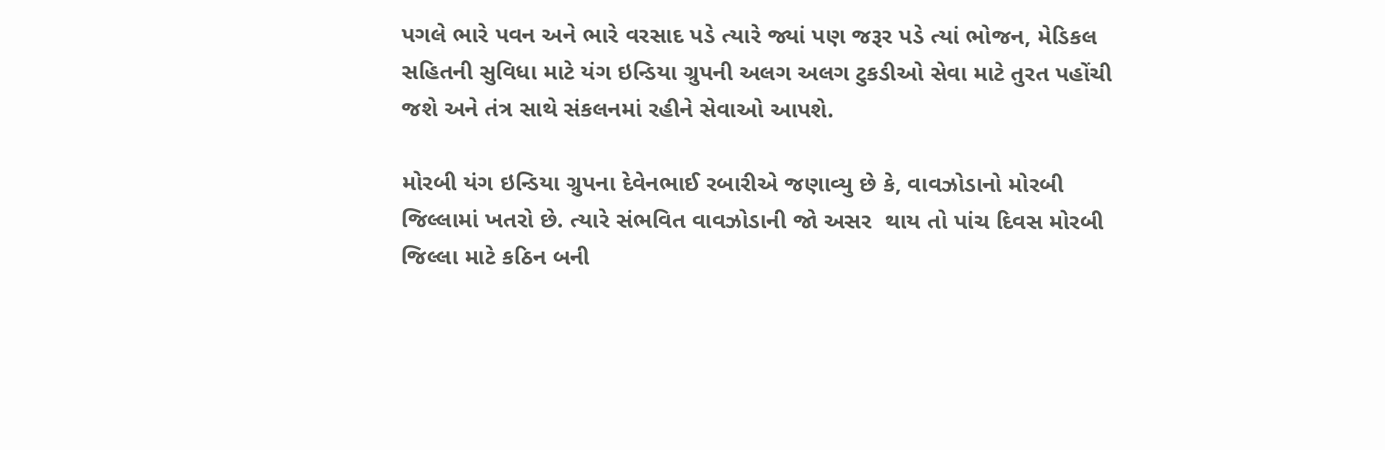પગલે ભારે પવન અને ભારે વરસાદ પડે ત્યારે જ્યાં પણ જરૂર પડે ત્યાં ભોજન, મેડિકલ સહિતની સુવિધા માટે યંગ ઇન્ડિયા ગ્રુપની અલગ અલગ ટુકડીઓ સેવા માટે તુરત પહોંચી જશે અને તંત્ર સાથે સંકલનમાં રહીને સેવાઓ આપશે.

મોરબી યંગ ઇન્ડિયા ગ્રુપના દેવેનભાઈ રબારીએ જણાવ્યુ છે કે, વાવઝોડાનો મોરબી જિલ્લામાં ખતરો છે. ત્યારે સંભવિત વાવઝોડાની જો અસર  થાય તો પાંચ દિવસ મોરબી જિલ્લા માટે કઠિન બની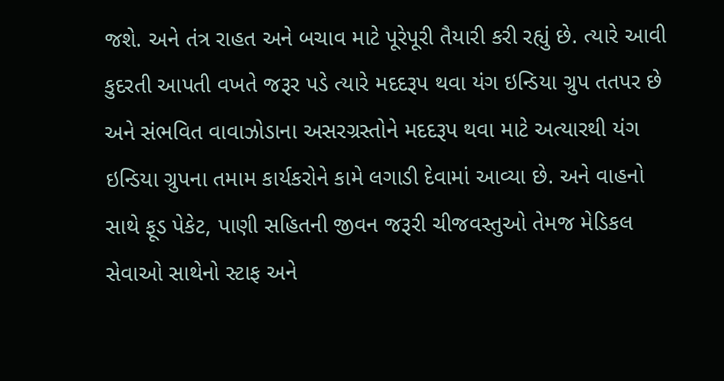જશે. અને તંત્ર રાહત અને બચાવ માટે પૂરેપૂરી તૈયારી કરી રહ્યું છે. ત્યારે આવી કુદરતી આપતી વખતે જરૂર પડે ત્યારે મદદરૂપ થવા યંગ ઇન્ડિયા ગ્રુપ તતપર છે અને સંભવિત વાવાઝોડાના અસરગ્રસ્તોને મદદરૂપ થવા માટે અત્યારથી યંગ ઇન્ડિયા ગ્રુપના તમામ કાર્યકરોને કામે લગાડી દેવામાં આવ્યા છે. અને વાહનો સાથે ફૂડ પેકેટ, પાણી સહિતની જીવન જરૂરી ચીજવસ્તુઓ તેમજ મેડિકલ સેવાઓ સાથેનો સ્ટાફ અને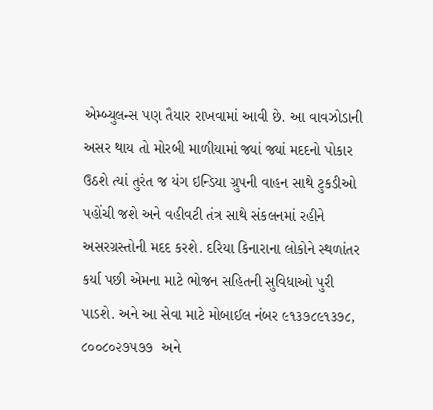એમ્બ્યુલન્સ પણ તૈયાર રાખવામાં આવી છે. આ વાવઝોડાની અસર થાય તો મોરબી માળીયામાં જ્યાં જ્યાં મદદનો પોકાર ઉઠશે ત્યાં તુરંત જ યંગ ઇન્ડિયા ગ્રુપની વાહન સાથે ટુકડીઓ પહોંચી જશે અને વહીવટી તંત્ર સાથે સંકલનમાં રહીને અસરગ્રસ્તોની મદદ કરશે. દરિયા કિનારાના લોકોને સ્થળાંતર કર્યા પછી એમના માટે ભોજન સહિતની સુવિધાઓ પુરી પાડશે. અને આ સેવા માટે મોબાઈલ નંબર ૯૧૩૭૮૯૧૩૭૮, ૮૦૦૮૦૨૭૫૭૭  અને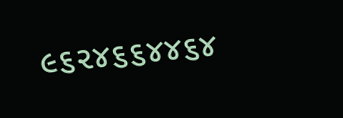૯૬૨૪૬૬૪૪૬૪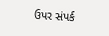ઉપર સંપર્ક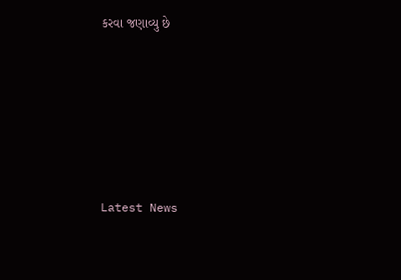કરવા જણાવ્યુ છે






Latest News